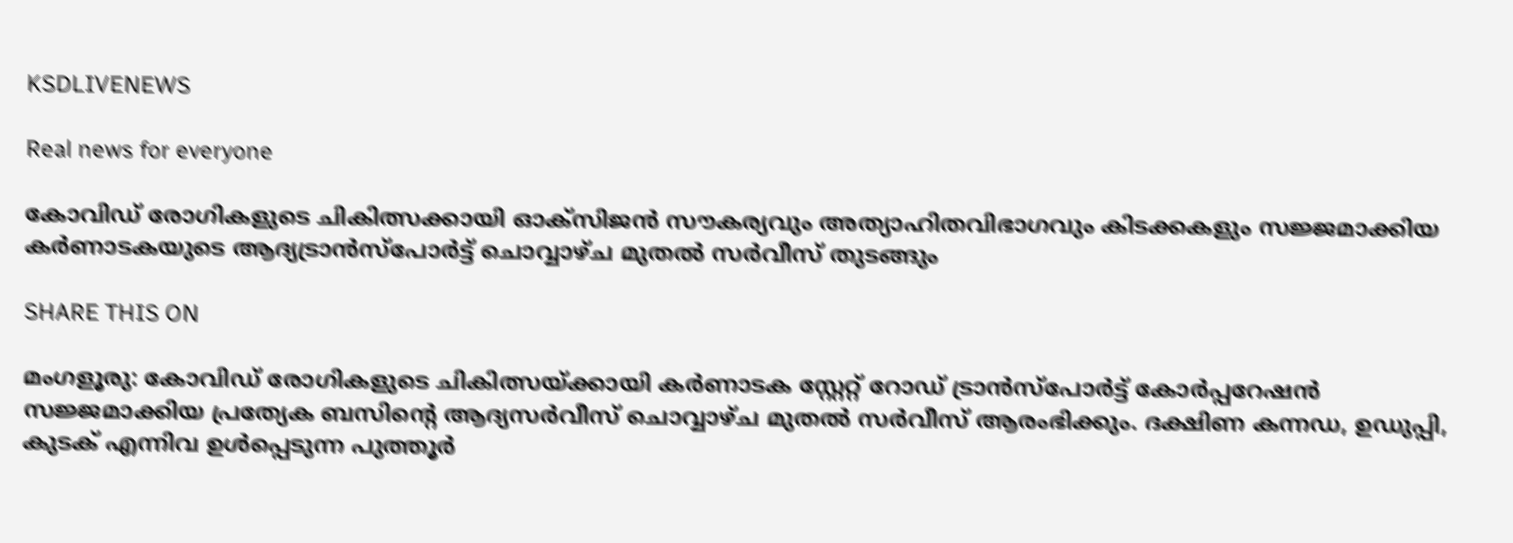KSDLIVENEWS

Real news for everyone

കോവിഡ് രോഗികളുടെ ചികിത്സക്കായി ഓക്സിജന്‍ സൗകര്യവും അത്യാഹിതവിഭാഗവും കിടക്കകളും സജ്ജമാക്കിയ കര്‍ണാടകയുടെ ആദ്യട്രാന്‍സ്പോര്‍ട്ട് ചൊവ്വാഴ്ച മുതല്‍ സര്‍വീസ് തുടങ്ങും

SHARE THIS ON

മംഗളൂരു: കോവിഡ് രോഗികളുടെ ചികിത്സയ്ക്കായി കര്‍ണാടക സ്റ്റേറ്റ് റോഡ് ട്രാന്‍സ്പോര്‍ട്ട് കോര്‍പ്പറേഷന്‍ സജ്ജമാക്കിയ പ്രത്യേക ബസിന്റെ ആദ്യസര്‍വീസ് ചൊവ്വാഴ്ച മുതല്‍ സര്‍വീസ് ആരംഭിക്കും. ദക്ഷിണ കന്നഡ, ഉഡുപ്പി, കുടക് എന്നിവ ഉള്‍പ്പെടുന്ന പുത്തൂര്‍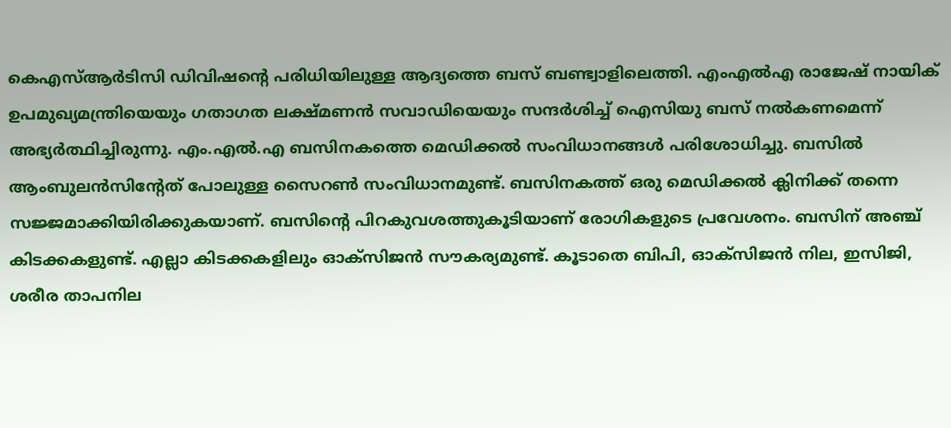കെഎസ്ആര്‍ടിസി ഡിവിഷന്റെ പരിധിയിലുള്ള ആദ്യത്തെ ബസ് ബണ്ട്വാളിലെത്തി. എംഎല്‍എ രാജേഷ് നായിക് ഉപമുഖ്യമന്ത്രിയെയും ഗതാഗത ലക്ഷ്മണന്‍ സവാഡിയെയും സന്ദര്‍ശിച്ച് ഐസിയു ബസ് നല്‍കണമെന്ന് അഭ്യര്‍ത്ഥിച്ചിരുന്നു. എം.എല്‍.എ ബസിനകത്തെ മെഡിക്കല്‍ സംവിധാനങ്ങള്‍ പരിശോധിച്ചു. ബസില്‍ ആംബുലന്‍സിന്റേത് പോലുള്ള സൈറണ്‍ സംവിധാനമുണ്ട്. ബസിനകത്ത് ഒരു മെഡിക്കല്‍ ക്ലിനിക്ക് തന്നെ സജ്ജമാക്കിയിരിക്കുകയാണ്. ബസിന്റെ പിറകുവശത്തുകൂടിയാണ് രോഗികളുടെ പ്രവേശനം. ബസിന് അഞ്ച് കിടക്കകളുണ്ട്. എല്ലാ കിടക്കകളിലും ഓക്സിജന്‍ സൗകര്യമുണ്ട്. കൂടാതെ ബിപി, ഓക്സിജന്‍ നില, ഇസിജി, ശരീര താപനില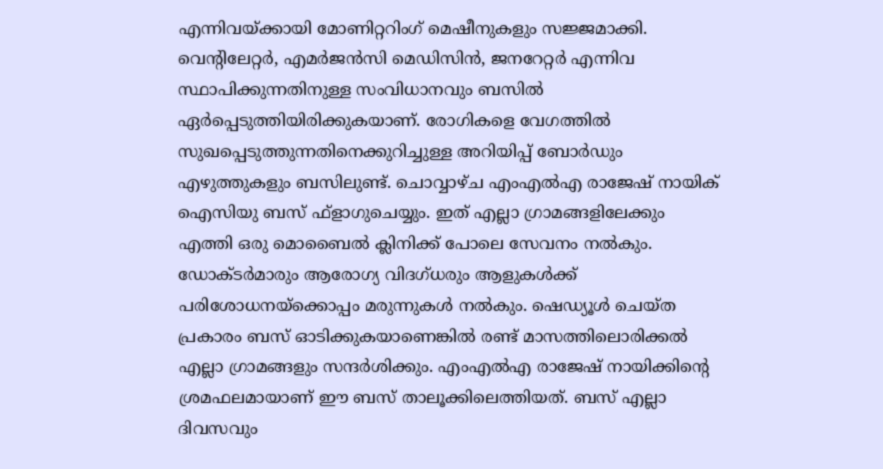എന്നിവയ്ക്കായി മോണിറ്ററിംഗ് മെഷീനുകളും സജ്ജമാക്കി. വെന്റിലേറ്റര്‍, എമര്‍ജന്‍സി മെഡിസിന്‍, ജനറേറ്റര്‍ എന്നിവ സ്ഥാപിക്കുന്നതിനുള്ള സംവിധാനവും ബസില്‍ ഏര്‍പ്പെടുത്തിയിരിക്കുകയാണ്. രോഗികളെ വേഗത്തില്‍ സുഖപ്പെടുത്തുന്നതിനെക്കുറിച്ചുള്ള അറിയിപ്പ് ബോര്‍ഡും എഴുത്തുകളും ബസിലുണ്ട്. ചൊവ്വാഴ്ച എംഎല്‍എ രാജേഷ് നായിക് ഐസിയു ബസ് ഫ്ളാഗുചെയ്യും. ഇത് എല്ലാ ഗ്രാമങ്ങളിലേക്കും എത്തി ഒരു മൊബൈല്‍ ക്ലിനിക്ക് പോലെ സേവനം നല്‍കും. ഡോക്ടര്‍മാരും ആരോഗ്യ വിദഗ്ധരും ആളുകള്‍ക്ക് പരിശോധനയ്‌ക്കൊപ്പം മരുന്നുകള്‍ നല്‍കും. ഷെഡ്യൂള്‍ ചെയ്ത പ്രകാരം ബസ് ഓടിക്കുകയാണെങ്കില്‍ രണ്ട് മാസത്തിലൊരിക്കല്‍ എല്ലാ ഗ്രാമങ്ങളും സന്ദര്‍ശിക്കും. എംഎല്‍എ രാജേഷ് നായിക്കിന്റെ ശ്രമഫലമായാണ് ഈ ബസ് താലൂക്കിലെത്തിയത്. ബസ് എല്ലാ ദിവസവും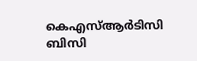കെഎസ്ആര്‍ടിസി ബിസി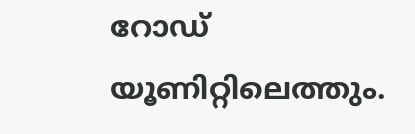റോഡ് യൂണിറ്റിലെത്തും.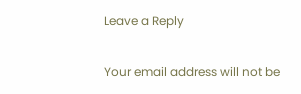Leave a Reply

Your email address will not be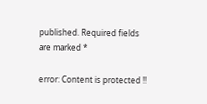published. Required fields are marked *

error: Content is protected !!